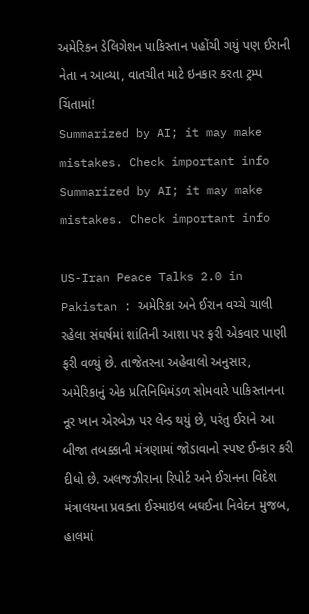અમેરિકન ડેલિગેશન પાકિસ્તાન પહોંચી ગયું પણ ઈરાની નેતા ન આવ્યા, વાતચીત માટે ઇનકાર કરતા ટ્રમ્પ ચિંતામાં!
Summarized by AI; it may make mistakes. Check important info
Summarized by AI; it may make mistakes. Check important info

US-Iran Peace Talks 2.0 in Pakistan : અમેરિકા અને ઈરાન વચ્ચે ચાલી રહેલા સંઘર્ષમાં શાંતિની આશા પર ફરી એકવાર પાણી ફરી વળ્યું છે. તાજેતરના અહેવાલો અનુસાર, અમેરિકાનું એક પ્રતિનિધિમંડળ સોમવારે પાકિસ્તાનના નૂર ખાન એરબેઝ પર લેન્ડ થયું છે, પરંતુ ઈરાને આ બીજા તબક્કાની મંત્રણામાં જોડાવાનો સ્પષ્ટ ઈન્કાર કરી દીધો છે. અલજઝીરાના રિપોર્ટ અને ઈરાનના વિદેશ મંત્રાલયના પ્રવક્તા ઈસ્માઇલ બઘઈના નિવેદન મુજબ, હાલમાં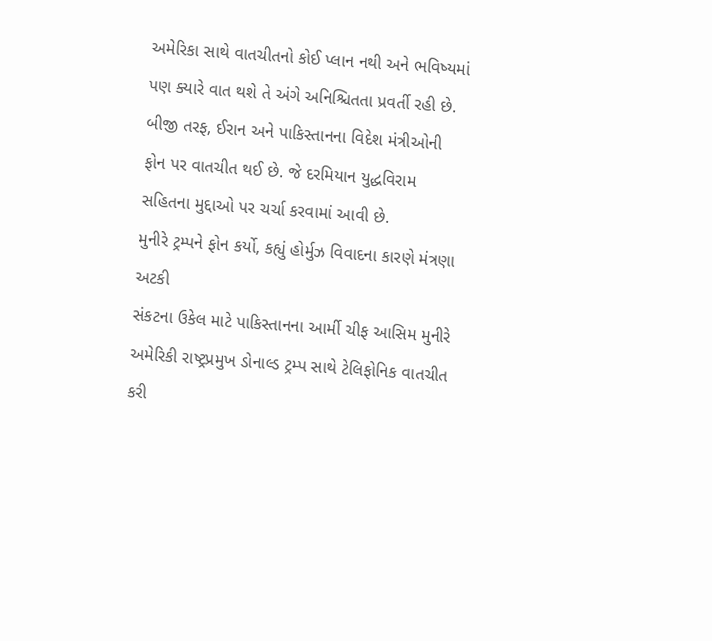અમેરિકા સાથે વાતચીતનો કોઈ પ્લાન નથી અને ભવિષ્યમાં પણ ક્યારે વાત થશે તે અંગે અનિશ્ચિતતા પ્રવર્તી રહી છે. બીજી તરફ, ઈરાન અને પાકિસ્તાનના વિદેશ મંત્રીઓની ફોન પર વાતચીત થઈ છે. જે દરમિયાન યુદ્ધવિરામ સહિતના મુદ્દાઓ પર ચર્ચા કરવામાં આવી છે.
મુનીરે ટ્રમ્પને ફોન કર્યો, કહ્યું હોર્મુઝ વિવાદના કારણે મંત્રણા અટકી
સંકટના ઉકેલ માટે પાકિસ્તાનના આર્મી ચીફ આસિમ મુનીરે અમેરિકી રાષ્ટ્રપ્રમુખ ડોનાલ્ડ ટ્રમ્પ સાથે ટેલિફોનિક વાતચીત કરી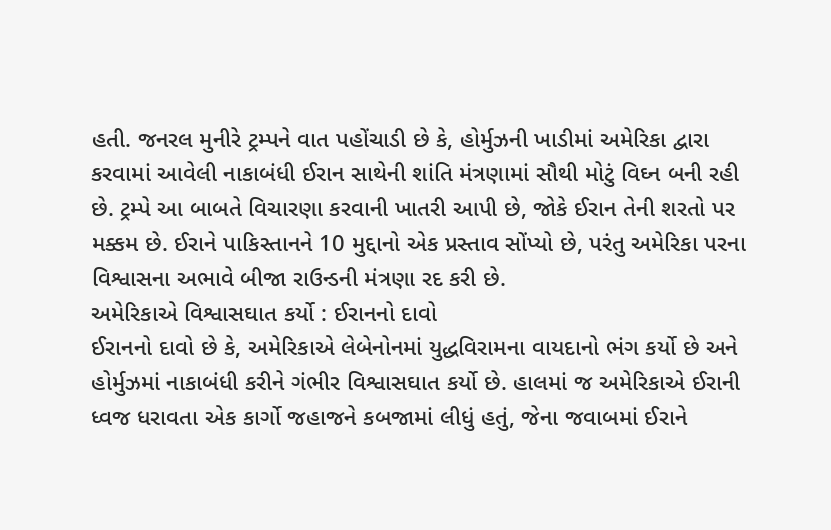હતી. જનરલ મુનીરે ટ્રમ્પને વાત પહોંચાડી છે કે, હોર્મુઝની ખાડીમાં અમેરિકા દ્વારા કરવામાં આવેલી નાકાબંધી ઈરાન સાથેની શાંતિ મંત્રણામાં સૌથી મોટું વિઘ્ન બની રહી છે. ટ્રમ્પે આ બાબતે વિચારણા કરવાની ખાતરી આપી છે, જોકે ઈરાન તેની શરતો પર મક્કમ છે. ઈરાને પાકિસ્તાનને 10 મુદ્દાનો એક પ્રસ્તાવ સોંપ્યો છે, પરંતુ અમેરિકા પરના વિશ્વાસના અભાવે બીજા રાઉન્ડની મંત્રણા રદ કરી છે.
અમેરિકાએ વિશ્વાસઘાત કર્યો : ઈરાનનો દાવો
ઈરાનનો દાવો છે કે, અમેરિકાએ લેબેનોનમાં યુદ્ધવિરામના વાયદાનો ભંગ કર્યો છે અને હોર્મુઝમાં નાકાબંધી કરીને ગંભીર વિશ્વાસઘાત કર્યો છે. હાલમાં જ અમેરિકાએ ઈરાની ધ્વજ ધરાવતા એક કાર્ગો જહાજને કબજામાં લીધું હતું, જેના જવાબમાં ઈરાને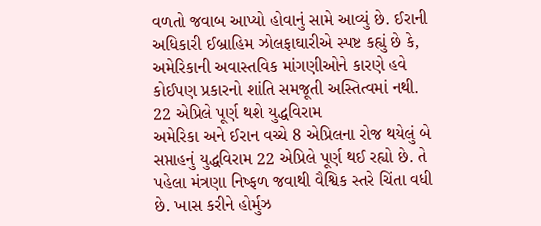વળતો જવાબ આપ્યો હોવાનું સામે આવ્યું છે. ઈરાની અધિકારી ઈબ્રાહિમ ઝોલફાઘારીએ સ્પષ્ટ કહ્યું છે કે, અમેરિકાની અવાસ્તવિક માંગણીઓને કારણે હવે કોઈપણ પ્રકારનો શાંતિ સમજૂતી અસ્તિત્વમાં નથી.
22 એપ્રિલે પૂર્ણ થશે યુદ્ધવિરામ
અમેરિકા અને ઈરાન વચ્ચે 8 એપ્રિલના રોજ થયેલું બે સપ્તાહનું યુદ્ધવિરામ 22 એપ્રિલે પૂર્ણ થઈ રહ્યો છે. તે પહેલા મંત્રણા નિષ્ફળ જવાથી વૈશ્વિક સ્તરે ચિંતા વધી છે. ખાસ કરીને હોર્મુઝ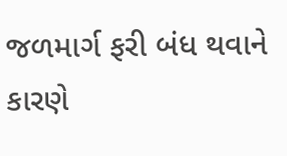જળમાર્ગ ફરી બંધ થવાને કારણે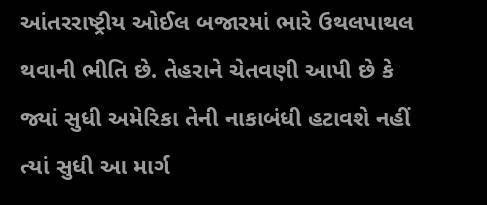આંતરરાષ્ટ્રીય ઓઈલ બજારમાં ભારે ઉથલપાથલ થવાની ભીતિ છે. તેહરાને ચેતવણી આપી છે કે જ્યાં સુધી અમેરિકા તેની નાકાબંધી હટાવશે નહીં ત્યાં સુધી આ માર્ગ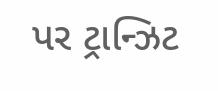પર ટ્રાન્ઝિટ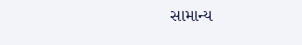સામાન્ય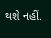થશે નહીં.